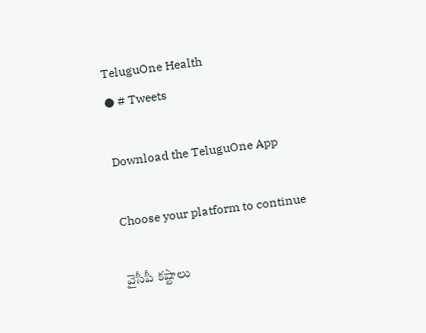TeluguOne Health
● # Tweets

Download the TeluguOne App

Choose your platform to continue

వైసీపీ కష్టాలు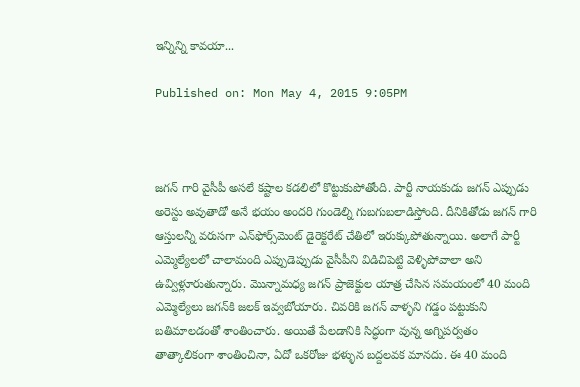ఇన్నిన్ని కావయా...

Published on: Mon May 4, 2015 9:05PM



జగన్ గారి వైసీపీ అసలే కష్టాల కడలిలో కొట్టుకుపోతోంది. పార్టీ నాయకుడు జగన్ ఎప్పుడు అరెస్టు అవుతాడో అనే భయం అందరి గుండెల్ని గుబగుబలాడిస్తోంది. దీనికితోడు జగన్ గారి ఆస్తులన్నీ వరుసగా ఎన్‌ఫోర్స్‌మెంట్ డైరెక్టరేట్ చేతిలో ఇరుక్కుపోతున్నాయి. అలాగే పార్టీ ఎమ్మెల్యేలలో చాలామంది ఎప్పుడెప్పుడు వైసీపీని విడిచిపెట్టి వెళ్ళిపోవాలా అని ఉవ్విళ్లూరుతున్నారు. మొన్నామధ్య జగన్ ప్రాజెక్టుల యాత్ర చేసిన సమయంలో 40 మంది ఎమ్మెల్యేలు జగన్‌కి జలక్ ఇవ్వబోయారు. చివరికి జగన్ వాళ్ళని గడ్డం పట్టుకుని బతిమాలడంతో శాంతించారు. అయితే పేలడానికి సిద్ధంగా వున్న అగ్నిపర్వతం తాత్కాలికంగా శాంతించినా, ఏదో ఒకరోజు భళ్ళున బద్దలవక మానదు. ఈ 40 మంది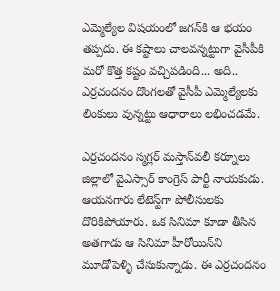ఎమ్మెల్యేల విషయంలో జగన్‌కి ఆ భయం తప్పదు. ఈ కష్టాలు చాలవన్నట్టుగా వైసీపీకి మరో కొత్త కష్టం వచ్చిపడింది... అది.. ఎర్రచందనం దొంగలతో వైసీపీ ఎమ్మెల్యేలకు లింకులు వున్నట్టు ఆధారాలు లభించడమే.

ఎర్రచందనం స్మగ్లర్ మస్తాన్‌వలీ కర్నూలు జిల్లాలో వైఎస్సార్ కాంగ్రెస్ పార్టీ నాయకుడు. ఆయనగారు లేటెస్ట్‌గా పోలీసులకు దొరికిపోయారు. ఒక సినిమా కూడా తీసిన అతగాడు ఆ సినిమా హీరోయిన్‌ని మూడోపెళ్ళి చేసుకున్నాడు. ఈ ఎర్రచందనం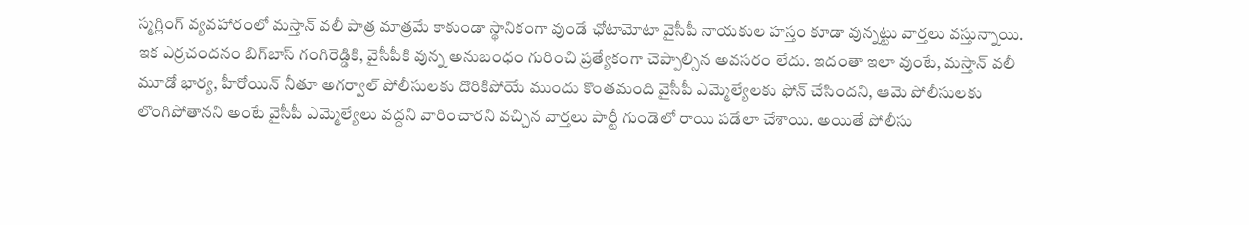స్మగ్లింగ్ వ్యవహారంలో మస్తాన్ వలీ పాత్ర మాత్రమే కాకుండా స్థానికంగా వుండే ఛోటామోటా వైసీపీ నాయకుల హస్తం కూడా వున్నట్టు వార్తలు వస్తున్నాయి. ఇక ఎర్రచందనం బిగ్‌బాస్ గంగిరెడ్డికి, వైసీపీకి వున్న అనుబంధం గురించి ప్రత్యేకంగా చెప్పాల్సిన అవసరం లేదు. ఇదంతా ఇలా వుంటే, మస్తాన్ వలీ మూడో భార్య, హీరోయిన్ నీతూ అగర్వాల్ పోలీసులకు దొరికిపోయే ముందు కొంతమంది వైసీపీ ఎమ్మెల్యేలకు ఫోన్ చేసిందని, ఆమె పోలీసులకు లొంగిపోతానని అంటే వైసీపీ ఎమ్మెల్యేలు వద్దని వారించారని వచ్చిన వార్తలు పార్టీ గుండెలో రాయి పడేలా చేశాయి. అయితే పోలీసు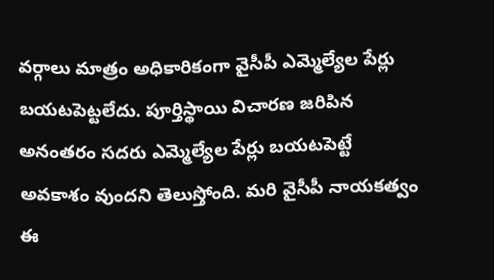వర్గాలు మాత్రం అధికారికంగా వైసీపీ ఎమ్మెల్యేల పేర్లు బయటపెట్టలేదు. పూర్తిస్థాయి విచారణ జరిపిన అనంతరం సదరు ఎమ్మెల్యేల పేర్లు బయటపెట్టే అవకాశం వుందని తెలుస్తోంది. మరి వైసీపీ నాయకత్వం ఈ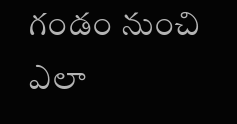గండం నుంచి ఎలా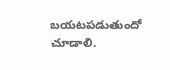బయటపడుతుందో చూడాలి.